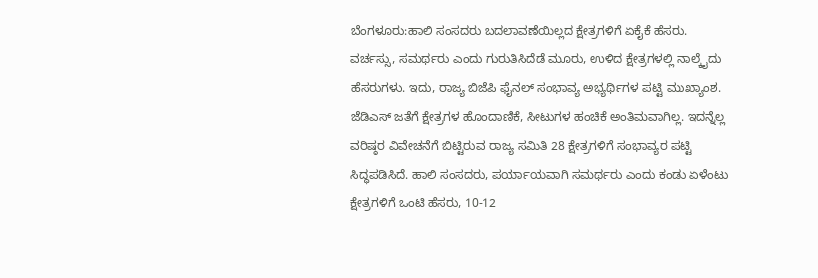ಬೆಂಗಳೂರು:ಹಾಲಿ ಸಂಸದರು ಬದಲಾವಣೆಯಿಲ್ಲದ ಕ್ಷೇತ್ರಗಳಿಗೆ ಏಕೈಕೆ ಹೆಸರು. ವರ್ಚಸ್ಸು, ಸಮರ್ಥರು ಎಂದು ಗುರುತಿಸಿದೆಡೆ ಮೂರು, ಉಳಿದ ಕ್ಷೇತ್ರಗಳಲ್ಲಿ ನಾಲ್ಕೈದು ಹೆಸರುಗಳು. ಇದು, ರಾಜ್ಯ ಬಿಜೆಪಿ ಫೈನಲ್ ಸಂಭಾವ್ಯ ಅಭ್ಯರ್ಥಿಗಳ ಪಟ್ಟಿ ಮುಖ್ಯಾಂಶ.
ಜೆಡಿಎಸ್ ಜತೆಗೆ ಕ್ಷೇತ್ರಗಳ ಹೊಂದಾಣಿಕೆ, ಸೀಟುಗಳ ಹಂಚಿಕೆ ಅಂತಿಮವಾಗಿಲ್ಲ. ಇದನ್ನೆಲ್ಲ ವರಿಷ್ಠರ ವಿವೇಚನೆಗೆ ಬಿಟ್ಟಿರುವ ರಾಜ್ಯ ಸಮಿತಿ 28 ಕ್ಷೇತ್ರಗಳಿಗೆ ಸಂಭಾವ್ಯರ ಪಟ್ಟಿ ಸಿದ್ಧಪಡಿಸಿದೆ. ಹಾಲಿ ಸಂಸದರು, ಪರ್ಯಾಯವಾಗಿ ಸಮರ್ಥರು ಎಂದು ಕಂಡು ಏಳೆಂಟು ಕ್ಷೇತ್ರಗಳಿಗೆ ಒಂಟಿ ಹೆಸರು, 10-12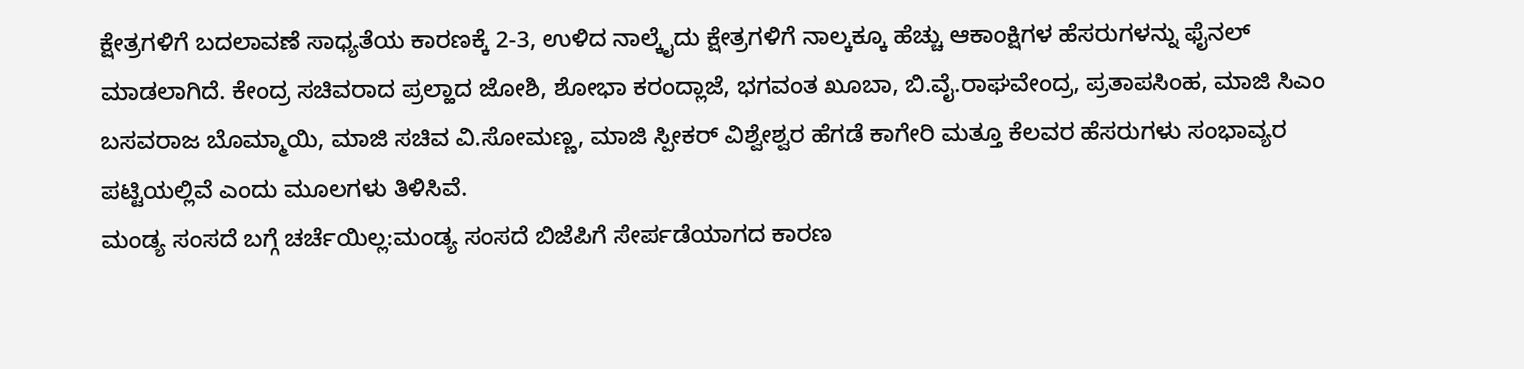ಕ್ಷೇತ್ರಗಳಿಗೆ ಬದಲಾವಣೆ ಸಾಧ್ಯತೆಯ ಕಾರಣಕ್ಕೆ 2-3, ಉಳಿದ ನಾಲ್ಕೈದು ಕ್ಷೇತ್ರಗಳಿಗೆ ನಾಲ್ಕಕ್ಕೂ ಹೆಚ್ಚು ಆಕಾಂಕ್ಷಿಗಳ ಹೆಸರುಗಳನ್ನು ಫೈನಲ್ ಮಾಡಲಾಗಿದೆ. ಕೇಂದ್ರ ಸಚಿವರಾದ ಪ್ರಲ್ಹಾದ ಜೋಶಿ, ಶೋಭಾ ಕರಂದ್ಲಾಜೆ, ಭಗವಂತ ಖೂಬಾ, ಬಿ.ವೈ.ರಾಘವೇಂದ್ರ, ಪ್ರತಾಪಸಿಂಹ, ಮಾಜಿ ಸಿಎಂ ಬಸವರಾಜ ಬೊಮ್ಮಾಯಿ, ಮಾಜಿ ಸಚಿವ ವಿ.ಸೋಮಣ್ಣ, ಮಾಜಿ ಸ್ಪೀಕರ್ ವಿಶ್ವೇಶ್ವರ ಹೆಗಡೆ ಕಾಗೇರಿ ಮತ್ತೂ ಕೆಲವರ ಹೆಸರುಗಳು ಸಂಭಾವ್ಯರ ಪಟ್ಟಿಯಲ್ಲಿವೆ ಎಂದು ಮೂಲಗಳು ತಿಳಿಸಿವೆ.
ಮಂಡ್ಯ ಸಂಸದೆ ಬಗ್ಗೆ ಚರ್ಚೆಯಿಲ್ಲ:ಮಂಡ್ಯ ಸಂಸದೆ ಬಿಜೆಪಿಗೆ ಸೇರ್ಪಡೆಯಾಗದ ಕಾರಣ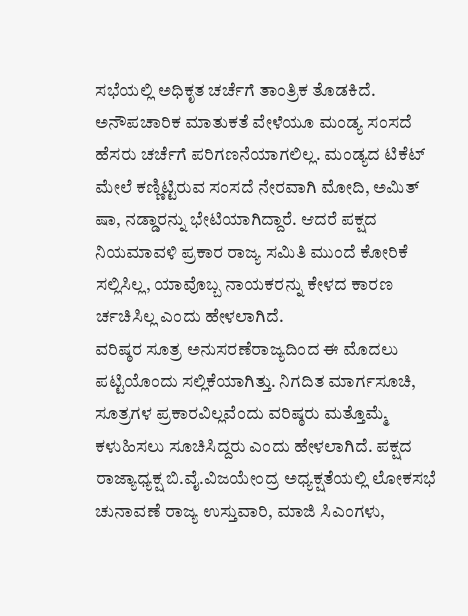ಸಭೆಯಲ್ಲಿ ಅಧಿಕೃತ ಚರ್ಚೆಗೆ ತಾಂತ್ರಿಕ ತೊಡಕಿದೆ. ಅನೌಪಚಾರಿಕ ಮಾತುಕತೆ ವೇಳೆಯೂ ಮಂಡ್ಯ ಸಂಸದೆ ಹೆಸರು ಚರ್ಚೆಗೆ ಪರಿಗಣನೆಯಾಗಲಿಲ್ಲ. ಮಂಡ್ಯದ ಟಿಕೆಟ್ ಮೇಲೆ ಕಣ್ಣಿಟ್ಟಿರುವ ಸಂಸದೆ ನೇರವಾಗಿ ಮೋದಿ, ಅಮಿತ್ ಷಾ, ನಡ್ಡಾರನ್ನು ಭೇಟಿಯಾಗಿದ್ದಾರೆ. ಆದರೆ ಪಕ್ಷದ ನಿಯಮಾವಳಿ ಪ್ರಕಾರ ರಾಜ್ಯ ಸಮಿತಿ ಮುಂದೆ ಕೋರಿಕೆ ಸಲ್ಲಿಸಿಲ್ಲ, ಯಾವೊಬ್ಬ ನಾಯಕರನ್ನು ಕೇಳದ ಕಾರಣ ರ್ಚಚಿಸಿಲ್ಲ ಎಂದು ಹೇಳಲಾಗಿದೆ.
ವರಿಷ್ಠರ ಸೂತ್ರ ಅನುಸರಣೆರಾಜ್ಯದಿಂದ ಈ ಮೊದಲು ಪಟ್ಟಿಯೊಂದು ಸಲ್ಲಿಕೆಯಾಗಿತ್ತು. ನಿಗದಿತ ಮಾರ್ಗಸೂಚಿ, ಸೂತ್ರಗಳ ಪ್ರಕಾರವಿಲ್ಲವೆಂದು ವರಿಷ್ಠರು ಮತ್ತೊಮ್ಮೆ ಕಳುಹಿಸಲು ಸೂಚಿಸಿದ್ದರು ಎಂದು ಹೇಳಲಾಗಿದೆ. ಪಕ್ಷದ ರಾಜ್ಯಾಧ್ಯಕ್ಷ ಬಿ.ವೈ.ವಿಜಯೇಂದ್ರ ಅಧ್ಯಕ್ಷತೆಯಲ್ಲಿ ಲೋಕಸಭೆ ಚುನಾವಣೆ ರಾಜ್ಯ ಉಸ್ತುವಾರಿ, ಮಾಜಿ ಸಿಎಂಗಳು,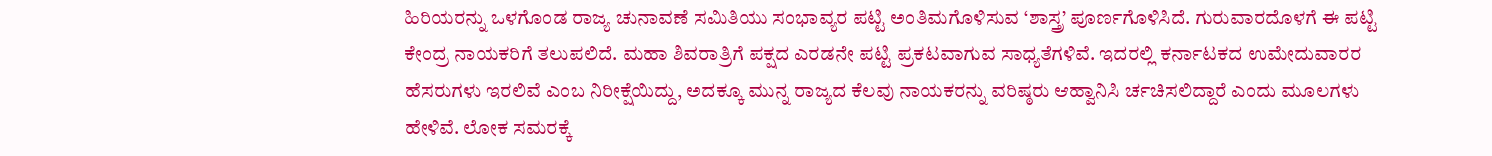ಹಿರಿಯರನ್ನು ಒಳಗೊಂಡ ರಾಜ್ಯ ಚುನಾವಣೆ ಸಮಿತಿಯು ಸಂಭಾವ್ಯರ ಪಟ್ಟಿ ಅಂತಿಮಗೊಳಿಸುವ ‘ಶಾಸ್ತ್ರ’ ಪೂರ್ಣಗೊಳಿಸಿದೆ. ಗುರುವಾರದೊಳಗೆ ಈ ಪಟ್ಟಿ ಕೇಂದ್ರ ನಾಯಕರಿಗೆ ತಲುಪಲಿದೆ. ಮಹಾ ಶಿವರಾತ್ರಿಗೆ ಪಕ್ಷದ ಎರಡನೇ ಪಟ್ಟಿ ಪ್ರಕಟವಾಗುವ ಸಾಧ್ಯತೆಗಳಿವೆ. ಇದರಲ್ಲಿ ಕರ್ನಾಟಕದ ಉಮೇದುವಾರರ ಹೆಸರುಗಳು ಇರಲಿವೆ ಎಂಬ ನಿರೀಕ್ಷೆಯಿದ್ದು, ಅದಕ್ಕೂ ಮುನ್ನ ರಾಜ್ಯದ ಕೆಲವು ನಾಯಕರನ್ನು ವರಿಷ್ಠರು ಆಹ್ವಾನಿಸಿ ರ್ಚಚಿಸಲಿದ್ದಾರೆ ಎಂದು ಮೂಲಗಳು ಹೇಳಿವೆ. ಲೋಕ ಸಮರಕ್ಕೆ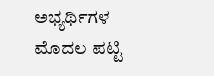ಅಭ್ಯರ್ಥಿಗಳ ಮೊದಲ ಪಟ್ಟಿ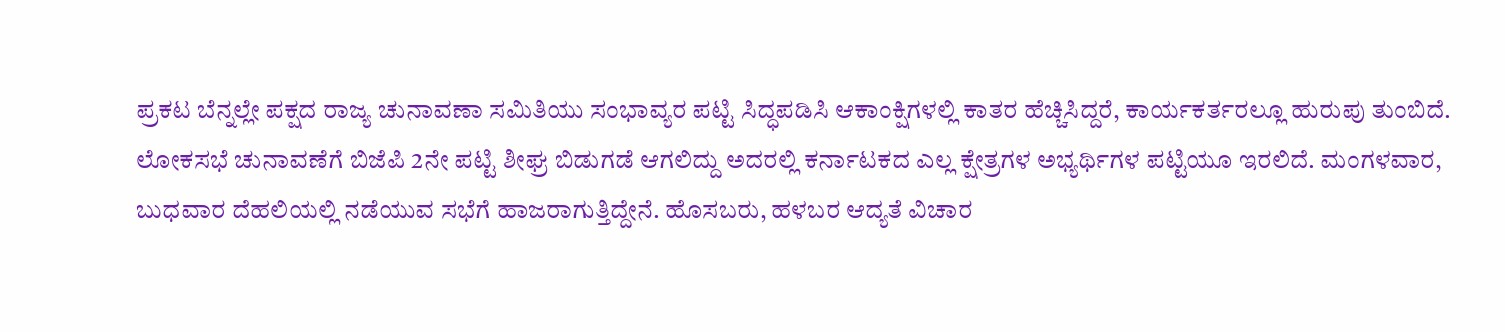ಪ್ರಕಟ ಬೆನ್ನಲ್ಲೇ ಪಕ್ಷದ ರಾಜ್ಯ ಚುನಾವಣಾ ಸಮಿತಿಯು ಸಂಭಾವ್ಯರ ಪಟ್ಟಿ ಸಿದ್ಧಪಡಿಸಿ ಆಕಾಂಕ್ಷಿಗಳಲ್ಲಿ ಕಾತರ ಹೆಚ್ಚಿಸಿದ್ದರೆ, ಕಾರ್ಯಕರ್ತರಲ್ಲೂ ಹುರುಪು ತುಂಬಿದೆ.
ಲೋಕಸಭೆ ಚುನಾವಣೆಗೆ ಬಿಜೆಪಿ 2ನೇ ಪಟ್ಟಿ ಶೀಘ್ರ ಬಿಡುಗಡೆ ಆಗಲಿದ್ದು ಅದರಲ್ಲಿ ಕರ್ನಾಟಕದ ಎಲ್ಲ ಕ್ಷೇತ್ರಗಳ ಅಭ್ಯರ್ಥಿಗಳ ಪಟ್ಟಿಯೂ ಇರಲಿದೆ. ಮಂಗಳವಾರ, ಬುಧವಾರ ದೆಹಲಿಯಲ್ಲಿ ನಡೆಯುವ ಸಭೆಗೆ ಹಾಜರಾಗುತ್ತಿದ್ದೇನೆ. ಹೊಸಬರು, ಹಳಬರ ಆದ್ಯತೆ ವಿಚಾರ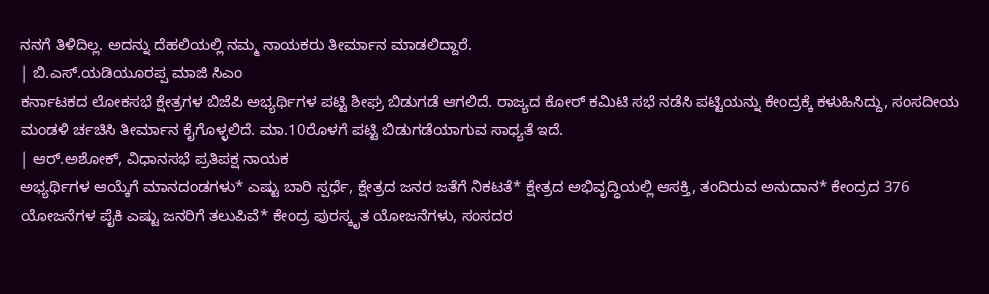ನನಗೆ ತಿಳಿದಿಲ್ಲ. ಅದನ್ನು ದೆಹಲಿಯಲ್ಲಿ ನಮ್ಮ ನಾಯಕರು ತೀರ್ಮಾನ ಮಾಡಲಿದ್ದಾರೆ.
| ಬಿ.ಎಸ್.ಯಡಿಯೂರಪ್ಪ ಮಾಜಿ ಸಿಎಂ
ಕರ್ನಾಟಕದ ಲೋಕಸಭೆ ಕ್ಷೇತ್ರಗಳ ಬಿಜೆಪಿ ಅಭ್ಯರ್ಥಿಗಳ ಪಟ್ಟಿ ಶೀಘ್ರ ಬಿಡುಗಡೆ ಆಗಲಿದೆ. ರಾಜ್ಯದ ಕೋರ್ ಕಮಿಟಿ ಸಭೆ ನಡೆಸಿ ಪಟ್ಟಿಯನ್ನು ಕೇಂದ್ರಕ್ಕೆ ಕಳುಹಿಸಿದ್ದು, ಸಂಸದೀಯ ಮಂಡಳಿ ರ್ಚಚಿಸಿ ತೀರ್ಮಾನ ಕೈಗೊಳ್ಳಲಿದೆ. ಮಾ.10ರೊಳಗೆ ಪಟ್ಟಿ ಬಿಡುಗಡೆಯಾಗುವ ಸಾಧ್ಯತೆ ಇದೆ.
| ಆರ್.ಅಶೋಕ್, ವಿಧಾನಸಭೆ ಪ್ರತಿಪಕ್ಷ ನಾಯಕ
ಅಭ್ಯರ್ಥಿಗಳ ಆಯ್ಕೆಗೆ ಮಾನದಂಡಗಳು* ಎಷ್ಟು ಬಾರಿ ಸ್ಪರ್ಧೆ, ಕ್ಷೇತ್ರದ ಜನರ ಜತೆಗೆ ನಿಕಟತೆ* ಕ್ಷೇತ್ರದ ಅಭಿವೃದ್ಧಿಯಲ್ಲಿ ಆಸಕ್ತಿ, ತಂದಿರುವ ಅನುದಾನ* ಕೇಂದ್ರದ 376 ಯೋಜನೆಗಳ ಪೈಕಿ ಎಷ್ಟು ಜನರಿಗೆ ತಲುಪಿವೆ* ಕೇಂದ್ರ ಪುರಸ್ಕೃತ ಯೋಜನೆಗಳು, ಸಂಸದರ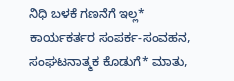ನಿಧಿ ಬಳಕೆ ಗಣನೆಗೆ ಇಲ್ಲ* ಕಾರ್ಯಕರ್ತರ ಸಂಪರ್ಕ-ಸಂವಹನ, ಸಂಘಟನಾತ್ಮಕ ಕೊಡುಗೆ* ಮಾತು,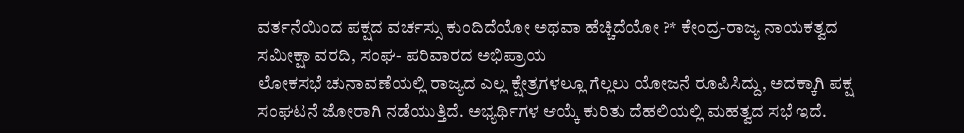ವರ್ತನೆಯಿಂದ ಪಕ್ಷದ ವರ್ಚಸ್ಸು ಕುಂದಿದೆಯೋ ಅಥವಾ ಹೆಚ್ಚಿದೆಯೋ ?* ಕೇಂದ್ರ-ರಾಜ್ಯ ನಾಯಕತ್ವದ ಸಮೀಕ್ಷಾ ವರದಿ, ಸಂಘ- ಪರಿವಾರದ ಅಭಿಪ್ರಾಯ
ಲೋಕಸಭೆ ಚುನಾವಣೆಯಲ್ಲಿ ರಾಜ್ಯದ ಎಲ್ಲ ಕ್ಷೇತ್ರಗಳಲ್ಲೂ ಗೆಲ್ಲಲು ಯೋಜನೆ ರೂಪಿಸಿದ್ದು, ಅದಕ್ಕಾಗಿ ಪಕ್ಷ ಸಂಘಟನೆ ಜೋರಾಗಿ ನಡೆಯುತ್ತಿದೆ. ಅಭ್ಯರ್ಥಿಗಳ ಆಯ್ಕೆ ಕುರಿತು ದೆಹಲಿಯಲ್ಲಿ ಮಹತ್ವದ ಸಭೆ ಇದೆ.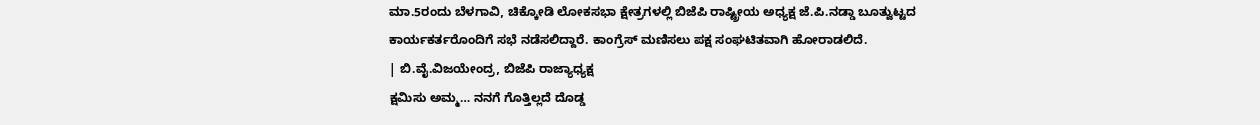ಮಾ.5ರಂದು ಬೆಳಗಾವಿ, ಚಿಕ್ಕೋಡಿ ಲೋಕಸಭಾ ಕ್ಷೇತ್ರಗಳಲ್ಲಿ ಬಿಜೆಪಿ ರಾಷ್ಟ್ರೀಯ ಅಧ್ಯಕ್ಷ ಜೆ.ಪಿ.ನಡ್ಡಾ ಬೂತ್ವುಟ್ಟದ ಕಾರ್ಯಕರ್ತರೊಂದಿಗೆ ಸಭೆ ನಡೆಸಲಿದ್ದಾರೆ. ಕಾಂಗ್ರೆಸ್ ಮಣಿಸಲು ಪಕ್ಷ ಸಂಘಟಿತವಾಗಿ ಹೋರಾಡಲಿದೆ.
| ಬಿ.ವೈ.ವಿಜಯೇಂದ್ರ, ಬಿಜೆಪಿ ರಾಜ್ಯಾಧ್ಯಕ್ಷ
ಕ್ಷಮಿಸು ಅಮ್ಮ… ನನಗೆ ಗೊತ್ತಿಲ್ಲದೆ ದೊಡ್ಡ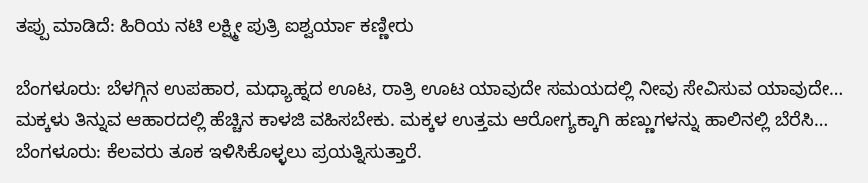ತಪ್ಪು ಮಾಡಿದೆ: ಹಿರಿಯ ನಟಿ ಲಕ್ಷ್ಮೀ ಪುತ್ರಿ ಐಶ್ವರ್ಯಾ ಕಣ್ಣೀರು

ಬೆಂಗಳೂರು: ಬೆಳಗ್ಗಿನ ಉಪಹಾರ, ಮಧ್ಯಾಹ್ನದ ಊಟ, ರಾತ್ರಿ ಊಟ ಯಾವುದೇ ಸಮಯದಲ್ಲಿ ನೀವು ಸೇವಿಸುವ ಯಾವುದೇ…
ಮಕ್ಕಳು ತಿನ್ನುವ ಆಹಾರದಲ್ಲಿ ಹೆಚ್ಚಿನ ಕಾಳಜಿ ವಹಿಸಬೇಕು. ಮಕ್ಕಳ ಉತ್ತಮ ಆರೋಗ್ಯಕ್ಕಾಗಿ ಹಣ್ಣುಗಳನ್ನು ಹಾಲಿನಲ್ಲಿ ಬೆರೆಸಿ…
ಬೆಂಗಳೂರು: ಕೆಲವರು ತೂಕ ಇಳಿಸಿಕೊಳ್ಳಲು ಪ್ರಯತ್ನಿಸುತ್ತಾರೆ.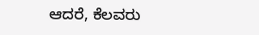ಆದರೆ, ಕೆಲವರು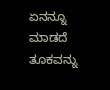ಏನನ್ನೂ ಮಾಡದೆ ತೂಕವನ್ನು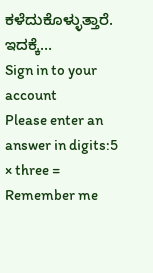ಕಳೆದುಕೊಳ್ಳುತ್ತಾರೆ. ಇದಕ್ಕೆ…
Sign in to your account
Please enter an answer in digits:5 × three =
Remember me